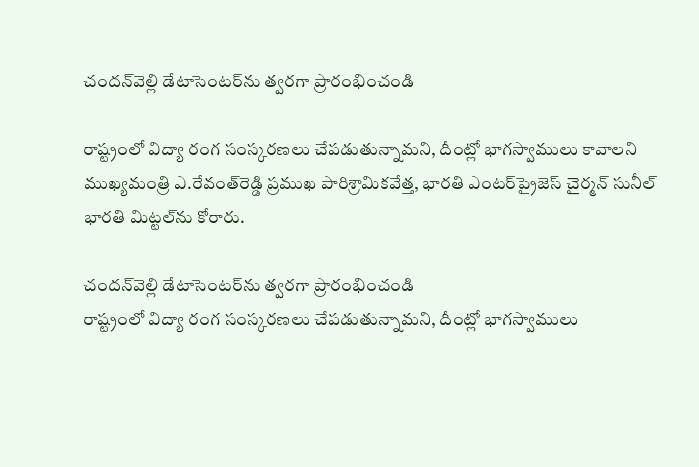చందన్‌వెల్లి డేటాసెంటర్‌ను త్వరగా ప్రారంభించండి

రాష్ట్రంలో విద్యా రంగ సంస్కరణలు చేపడుతున్నామని, దీంట్లో భాగస్వాములు కావాలని ముఖ్యమంత్రి ఎ.రేవంత్‌రెడ్డి ప్రముఖ పారిశ్రామికవేత్త, భారతి ఎంటర్‌ప్రైజెస్‌ చైర్మన్‌ సునీల్‌ భారతి మిట్టల్‌ను కోరారు.

చందన్‌వెల్లి డేటాసెంటర్‌ను త్వరగా ప్రారంభించండి
రాష్ట్రంలో విద్యా రంగ సంస్కరణలు చేపడుతున్నామని, దీంట్లో భాగస్వాములు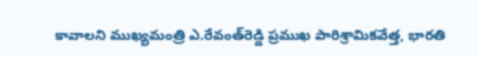కావాలని ముఖ్యమంత్రి ఎ.రేవంత్‌రెడ్డి ప్రముఖ పారిశ్రామికవేత్త, భారతి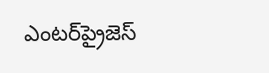ఎంటర్‌ప్రైజెస్‌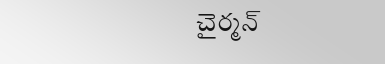చైర్మన్‌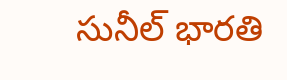సునీల్‌ భారతి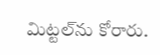మిట్టల్‌ను కోరారు.